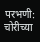परभणी: चोरीच्या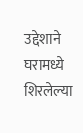उद्देशाने घरामध्ये शिरलेल्या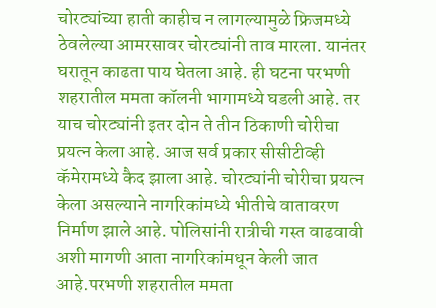चोरट्यांच्या हाती काहीच न लागल्यामुळे फ्रिजमध्ये ठेवलेल्या आमरसावर चोरट्यांनी ताव मारला. यानंतर घरातून काढता पाय घेतला आहे. ही घटना परभणी शहरातील ममता कॉलनी भागामध्ये घडली आहे. तर याच चोरट्यांनी इतर दोन ते तीन ठिकाणी चोरीचा प्रयत्न केला आहे. आज सर्व प्रकार सीसीटीव्ही कॅमेरामध्ये कैद झाला आहे. चोरट्यांनी चोरीचा प्रयत्न केला असल्याने नागरिकांमध्ये भीतीचे वातावरण निर्माण झाले आहे. पोलिसांनी रात्रीची गस्त वाढवावी अशी मागणी आता नागरिकांमधून केली जात आहे.परभणी शहरातील ममता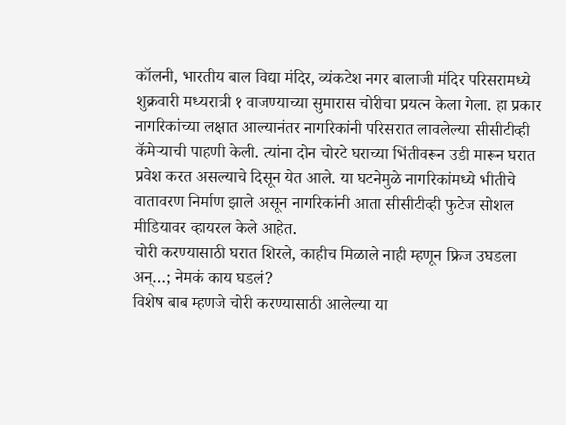कॉलनी, भारतीय बाल विद्या मंदिर, व्यंकटेश नगर बालाजी मंदिर परिसरामध्ये शुक्रवारी मध्यरात्री १ वाजण्याच्या सुमारास चोरीचा प्रयत्न केला गेला. हा प्रकार नागरिकांच्या लक्षात आल्यानंतर नागरिकांनी परिसरात लावलेल्या सीसीटीव्ही कॅमेऱ्याची पाहणी केली. त्यांना दोन चोरटे घराच्या भिंतीवरून उडी मारून घरात प्रवेश करत असल्याचे दिसून येत आले. या घटनेमुळे नागरिकांमध्ये भीतीचे वातावरण निर्माण झाले असून नागरिकांनी आता सीसीटीव्ही फुटेज सोशल मीडियावर व्हायरल केले आहेत.
चोरी करण्यासाठी घरात शिरले, काहीच मिळाले नाही म्हणून फ्रिज उघडला अन्…; नेमकं काय घडलं?
विशेष बाब म्हणजे चोरी करण्यासाठी आलेल्या या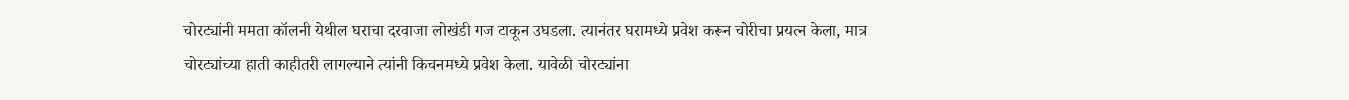चोरट्यांनी ममता कॉलनी येथील घराचा दरवाजा लोखंडी गज टाकून उघडला. त्यानंतर घरामध्ये प्रवेश करून चोरीचा प्रयत्न केला, मात्र चोरट्यांच्या हाती काहीतरी लागल्याने त्यांनी किचनमध्ये प्रवेश केला. यावेळी चोरट्यांना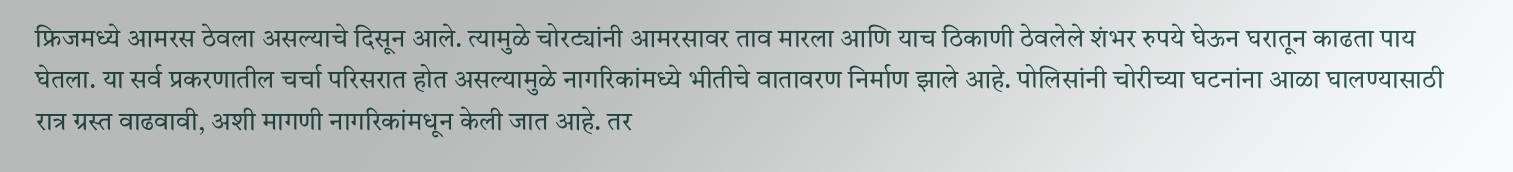फ्रिजमध्ये आमरस ठेवला असल्याचे दिसून आले. त्यामुळे चोरट्यांनी आमरसावर ताव मारला आणि याच ठिकाणी ठेवलेले शंभर रुपये घेऊन घरातून काढता पाय घेतला. या सर्व प्रकरणातील चर्चा परिसरात होत असल्यामुळे नागरिकांमध्ये भीतीचे वातावरण निर्माण झाले आहे. पोलिसांनी चोरीच्या घटनांना आळा घालण्यासाठी रात्र ग्रस्त वाढवावी, अशी मागणी नागरिकांमधून केली जात आहे. तर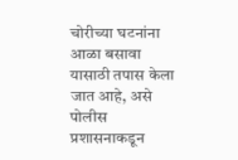चोरीच्या घटनांना आळा बसावा यासाठी तपास केला जात आहे, असे पोलीस प्रशासनाकडून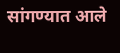सांगण्यात आले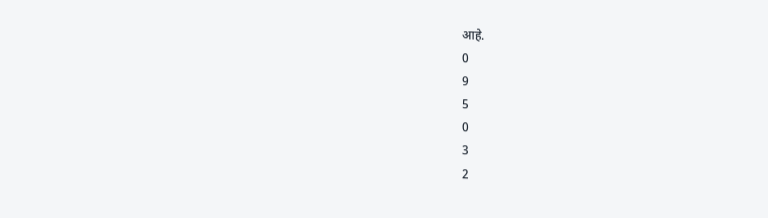आहे.
0
9
5
0
3
2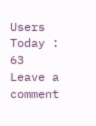Users Today : 63
Leave a comment